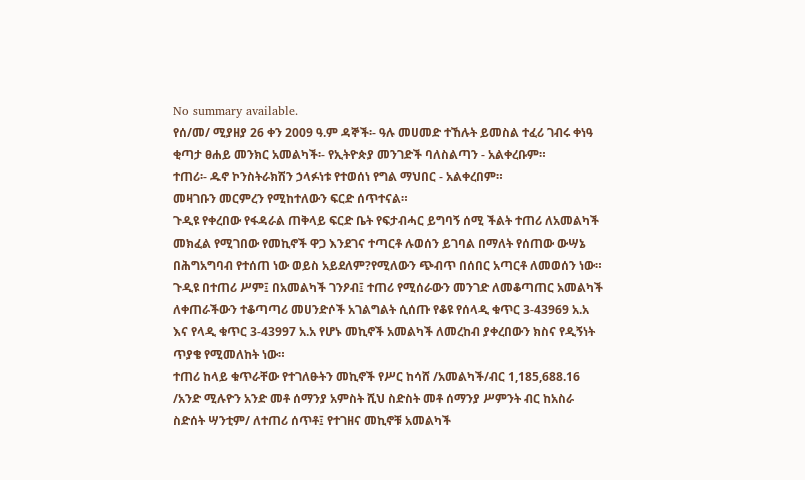No summary available.
የሰ/መ/ ሚያዘያ 26 ቀን 2009 ዓ.ም ዳኞች፡- ዓሉ መሀመድ ተኸሉት ይመስል ተፈሪ ገብሩ ቀነዓ ቂጣታ ፀሐይ መንክር አመልካች፡- የኢትዮጵያ መንገድች ባለስልጣን - አልቀረቡም።
ተጠሪ፡- ዱኖ ኮንስትራክሽን ኃላፉነቱ የተወሰነ የግል ማህበር - አልቀረበም።
መዛገቡን መርምረን የሚከተለውን ፍርድ ሰጥተናል።
ጉዲዩ የቀረበው የፋዳራል ጠቅላይ ፍርድ ቤት የፍታብሓር ይግባኝ ሰሚ ችልት ተጠሪ ለአመልካች መክፈል የሚገበው የመኪኖች ዋጋ እንደገና ተጣርቶ ሉወሰን ይገባል በማለት የሰጠው ውሣኔ በሕግአግባብ የተሰጠ ነው ወይስ አይደለም?የሚለውን ጭብጥ በሰበር አጣርቶ ለመወሰን ነው። ጉዲዩ በተጠሪ ሥም፤ በአመልካች ገንዖብ፤ ተጠሪ የሚሰራውን መንገድ ለመቆጣጠር አመልካች ለቀጠራችውን ተቆጣጣሪ መሀንድሶች አገልግልት ሲሰጡ የቆዩ የሰላዲ ቁጥር 3-43969 አ.አ እና የላዲ ቁጥር 3-43997 አ.አ የሆኑ መኪኖች አመልካች ለመረከብ ያቀረበውን ክስና የዲኝነት ጥያቄ የሚመለከት ነው።
ተጠሪ ከላይ ቁጥራቸው የተገለፁትን መኪኖች የሥር ከሳሸ /አመልካች/ብር 1,185,688.16 /አንድ ሚሉዮን አንድ መቶ ሰማንያ አምስት ሺህ ስድስት መቶ ሰማንያ ሥምንት ብር ከአስራ ስድሰት ሣንቲም/ ለተጠሪ ሰጥቶ፤ የተገዘና መኪኖቹ አመልካች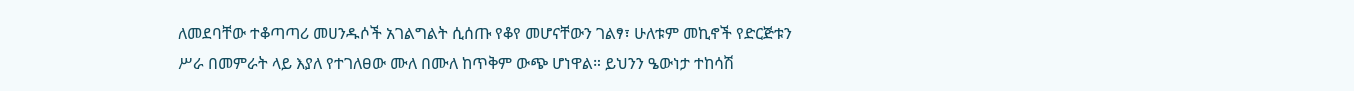ለመደባቸው ተቆጣጣሪ መሀንዱሶች አገልግልት ሲሰጡ የቆየ መሆናቸውን ገልፃ፣ ሁለቱም መኪኖች የድርጅቱን ሥራ በመምራት ላይ እያለ የተገለፀው ሙለ በሙለ ከጥቅም ውጭ ሆነዋል። ይህንን ዔውነታ ተከሳሽ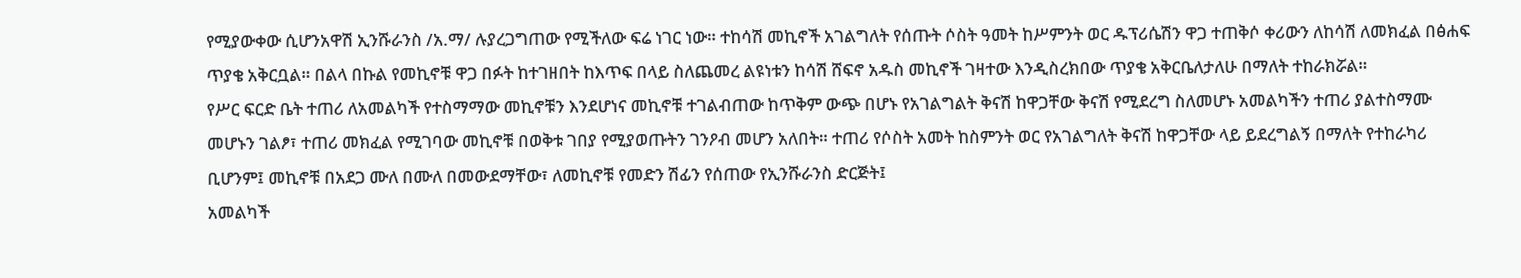የሚያውቀው ሲሆንአዋሽ ኢንሹራንስ /አ.ማ/ ሉያረጋግጠው የሚችለው ፍሬ ነገር ነው። ተከሳሽ መኪኖች አገልግለት የሰጡት ሶስት ዓመት ከሥምንት ወር ዱፕሪሴሽን ዋጋ ተጠቅሶ ቀሪውን ለከሳሽ ለመክፈል በፅሐፍ ጥያቄ አቅርቧል። በልላ በኩል የመኪኖቹ ዋጋ በፉት ከተገዘበት ከእጥፍ በላይ ስለጨመረ ልዩነቱን ከሳሽ ሸፍኖ አዱስ መኪኖች ገዛተው እንዲስረክበው ጥያቄ አቅርቤለታለሁ በማለት ተከራክሯል።
የሥር ፍርድ ቤት ተጠሪ ለአመልካች የተስማማው መኪኖቹን እንደሆነና መኪኖቹ ተገልብጠው ከጥቅም ውጭ በሆኑ የአገልግልት ቅናሽ ከዋጋቸው ቅናሽ የሚደረግ ስለመሆኑ አመልካችን ተጠሪ ያልተስማሙ መሆኑን ገልፆ፣ ተጠሪ መክፈል የሚገባው መኪኖቹ በወቅቱ ገበያ የሚያወጡትን ገንዖብ መሆን አለበት። ተጠሪ የሶስት አመት ከስምንት ወር የአገልግለት ቅናሽ ከዋጋቸው ላይ ይደረግልኝ በማለት የተከራካሪ ቢሆንም፤ መኪኖቹ በአደጋ ሙለ በሙለ በመውደማቸው፣ ለመኪኖቹ የመድን ሽፊን የሰጠው የኢንሹራንስ ድርጅት፤
አመልካች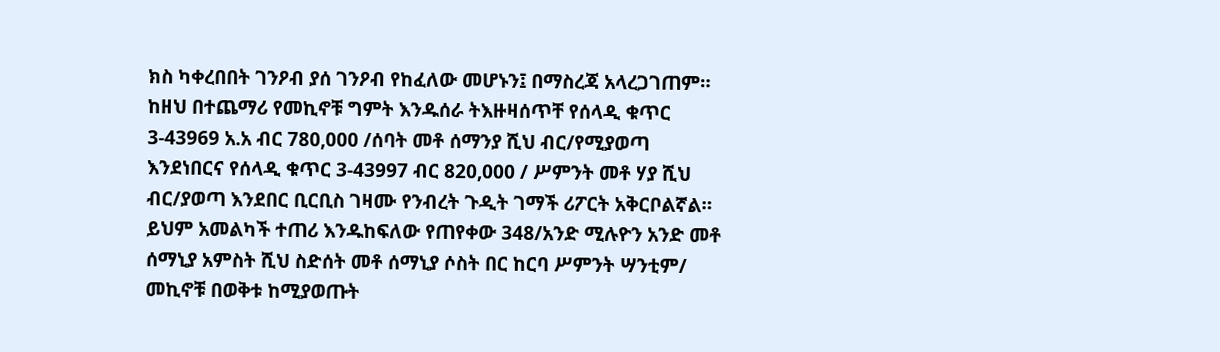ክስ ካቀረበበት ገንዖብ ያሰ ገንዖብ የከፈለው መሆኑን፤ በማስረጃ አላረጋገጠም።
ከዘህ በተጨማሪ የመኪኖቹ ግምት እንዱሰራ ትእዙዛሰጥቸ የሰላዲ ቁጥር 3-43969 አ.አ ብር 780,000 /ሰባት መቶ ሰማንያ ሺህ ብር/የሚያወጣ እንደነበርና የሰላዲ ቁጥር 3-43997 ብር 820,000 / ሥምንት መቶ ሃያ ሺህ ብር/ያወጣ እንደበር ቢርቢስ ገዛሙ የንብረት ጉዲት ገማች ሪፖርት አቅርቦልኛል። ይህም አመልካች ተጠሪ እንዱከፍለው የጠየቀው 348/አንድ ሚሉዮን አንድ መቶ ሰማኒያ አምስት ሺህ ስድሰት መቶ ሰማኒያ ሶስት በር ከርባ ሥምንት ሣንቲም/ መኪኖቹ በወቅቱ ከሚያወጡት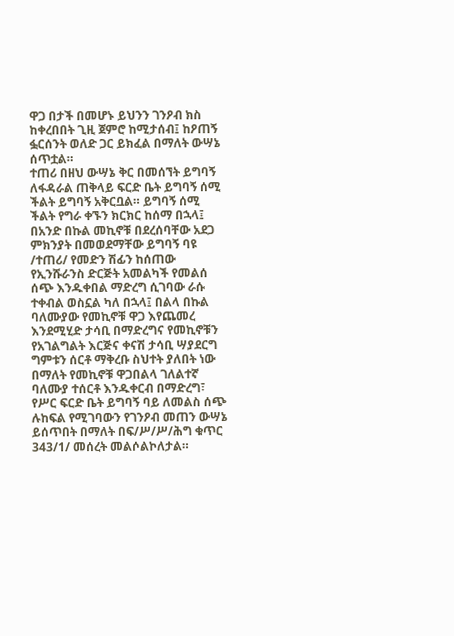ዋጋ በታች በመሆኑ ይህንን ገንዖብ ክስ ከቀረበበት ጊዚ ጀምሮ ከሚታሰብ፤ ከዖጠኝ ፏርሰንት ወለድ ጋር ይክፈል በማለት ውሣኔ ሰጥቷል።
ተጠሪ በዘህ ውሣኔ ቅር በመሰኘት ይግባኝ ለፋዳራል ጠቅላይ ፍርድ ቤት ይግባኝ ሰሚ ችልት ይግባኝ አቅርቧል። ይግባኝ ሰሚ ችልት የግራ ቀኙን ክርክር ከሰማ በኋላ፤ በአንድ በኩል መኪኖቹ በደረሰባቸው አደጋ ምክንያት በመወደማቸው ይግባኝ ባዩ /ተጠሪ/ የመድን ሽፊን ከሰጠው የኢንሹራንስ ድርጅት አመልካች የመልሰ ሰጭ እንዱቀበል ማድረግ ሲገባው ራሱ ተቀብል ወስኗል ካለ በኋላ፤ በልላ በኩል ባለሙያው የመኪኖቹ ዋጋ እየጨመረ እንደሚሂድ ታሳቢ በማድረግና የመኪኖቹን የአገልግልት እርጅና ቀናሽ ታሳቢ ሣያደርግ ግምቱን ሰርቶ ማቅረቡ ስህተት ያለበት ነው በማለት የመኪኖቹ ዋጋበልላ ገለልተኛ ባለሙያ ተሰርቶ እንዱቀርብ በማድረግ፣ የሥር ፍርድ ቤት ይግባኝ ባይ ለመልስ ሰጭ ሉከፍል የሚገባውን የገንዖብ መጠን ውሣኔ ይሰጥበት በማለት በፍ/ሥ/ሥ/ሕግ ቁጥር 343/1/ መሰረት መልሶልኮለታል።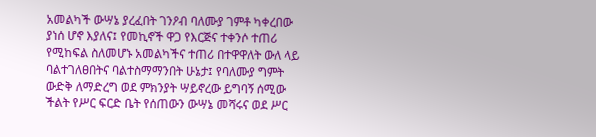አመልካች ውሣኔ ያረፈበት ገንዖብ ባለሙያ ገምቶ ካቀረበው ያነሰ ሆኖ እያለና፤ የመኪኖች ዋጋ የእርጅና ተቀንሶ ተጠሪ የሚከፍል ስለመሆኑ አመልካችና ተጠሪ በተዋዋለት ውለ ላይ ባልተገለፀበትና ባልተስማማንበት ሁኔታ፤ የባለሙያ ግምት ውድቅ ለማድረግ ወደ ምክንያት ሣይኖረው ይግባኝ ሰሚው ችልት የሥር ፍርድ ቤት የሰጠውን ውሣኔ መሻሩና ወደ ሥር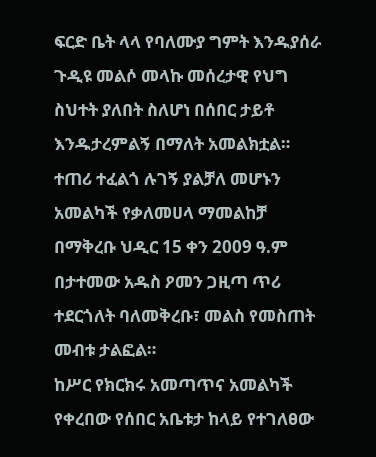ፍርድ ቤት ላላ የባለሙያ ግምት እንዱያሰራ ጉዲዩ መልሶ መላኩ መሰረታዊ የህግ ስህተት ያለበት ስለሆነ በሰበር ታይቶ እንዱታረምልኝ በማለት አመልክቷል። ተጠሪ ተፈልጎ ሉገኝ ያልቻለ መሆኑን አመልካች የቃለመሀላ ማመልከቻ በማቅረቡ ህዲር 15 ቀን 2009 ዓ.ም በታተመው አዱስ ዖመን ጋዚጣ ጥሪ ተደርጎለት ባለመቅረቡ፣ መልስ የመስጠት መብቱ ታልፎል።
ከሥር የክርክሩ አመጣጥና አመልካች የቀረበው የሰበር አቤቱታ ከላይ የተገለፀው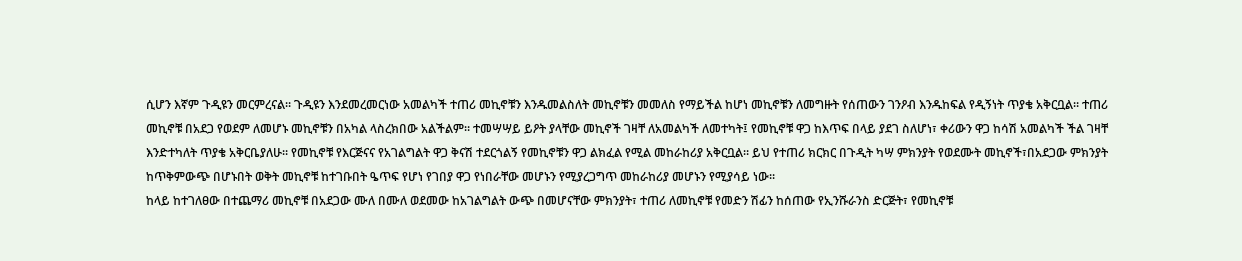ሲሆን እኛም ጉዲዩን መርምረናል። ጉዲዩን እንደመረመርነው አመልካች ተጠሪ መኪኖቹን እንዱመልስለት መኪኖቹን መመለስ የማይችል ከሆነ መኪኖቹን ለመግዙት የሰጠውን ገንዖብ እንዱከፍል የዲኝነት ጥያቄ አቅርቧል። ተጠሪ መኪኖቹ በአደጋ የወደም ለመሆኑ መኪኖቹን በአካል ላስረክበው አልችልም። ተመሣሣይ ይዖት ያላቸው መኪኖች ገዛቸ ለአመልካች ለመተካት፤ የመኪኖቹ ዋጋ ከእጥፍ በላይ ያደገ ስለሆነ፣ ቀሪውን ዋጋ ከሳሽ አመልካች ችል ገዛቸ እንድተካለት ጥያቄ አቅርቤያለሁ። የመኪኖቹ የእርጅናና የአገልግልት ዋጋ ቅናሽ ተደርጎልኝ የመኪኖቹን ዋጋ ልክፈል የሚል መከራከሪያ አቅርቧል። ይህ የተጠሪ ክርክር በጉዲት ካሣ ምክንያት የወደሙት መኪኖች፣በአደጋው ምክንያት ከጥቅምውጭ በሆኑበት ወቅት መኪኖቹ ከተገቡበት ዔጥፍ የሆነ የገበያ ዋጋ የነበራቸው መሆኑን የሚያረጋግጥ መከራከሪያ መሆኑን የሚያሳይ ነው።
ከላይ ከተገለፀው በተጨማሪ መኪኖቹ በአደጋው ሙለ በሙለ ወደመው ከአገልግልት ውጭ በመሆናቸው ምክንያት፣ ተጠሪ ለመኪኖቹ የመድን ሽፊን ከሰጠው የኢንሹራንስ ድርጅት፣ የመኪኖቹ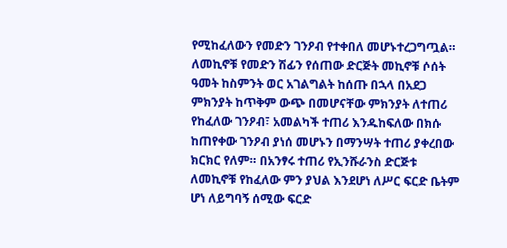የሚከፈለውን የመድን ገንዖብ የተቀበለ መሆኑተረጋግጧል። ለመኪኖቹ የመድን ሽፊን የሰጠው ድርጅት መኪኖቹ ሶሰት ዓመት ከስምንት ወር አገልግልት ከሰጡ በኋላ በአደጋ ምክንያት ከጥቅም ውጭ በመሆናቸው ምክንያት ለተጠሪ የከፈለው ገንዖብ፣ አመልካች ተጠሪ እንዱከፍለው በክሱ ከጠየቀው ገንዖብ ያነሰ መሆኑን በማንሣት ተጠሪ ያቀረበው ክርክር የለም። በአንፃሩ ተጠሪ የኢንሹራንስ ድርጅቱ ለመኪኖቹ የከፈለው ምን ያህል እንደሆነ ለሥር ፍርድ ቤትም ሆነ ለይግባኝ ሰሚው ፍርድ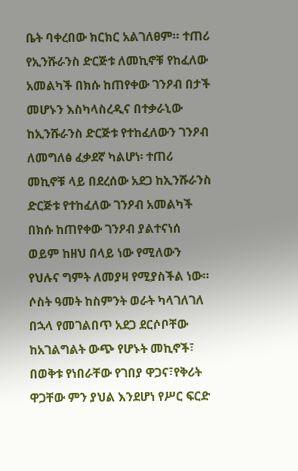ቤት ባቀረበው ክርክር አልገለፀም። ተጠሪ የኢንሹራንስ ድርጅቱ ለመኪኖቹ የከፈለው አመልካች በክሱ ከጠየቀው ገንዖብ በታች መሆኑን እስካላስረዲና በተቃራኒው ከኢንሹራንስ ድርጅቱ የተከፈለውን ገንዖብ ለመግለፅ ፈቃደኛ ካልሆነ፡ ተጠሪ መኪኖቹ ላይ በደረሰው አደጋ ከኢንሹራንስ ድርጅቱ የተከፈለው ገንዖብ አመልካች በክሱ ከጠየቀው ገንዖብ ያልተናነሰ ወይም ከዘህ በላይ ነው የሚለውን የህሉና ግምት ለመያዛ የሚያስችል ነው።
ሶስት ዓመት ከስምንት ወራት ካላገለገለ በኋላ የመገልበጥ አደጋ ደርሶቦቸው ከአገልግልት ውጭ የሆኑት መኪኖች፣ በወቅቱ የነበራቸው የገበያ ዋጋና፣የቅሪት ዋጋቸው ምን ያህል እንደሆነ የሥር ፍርድ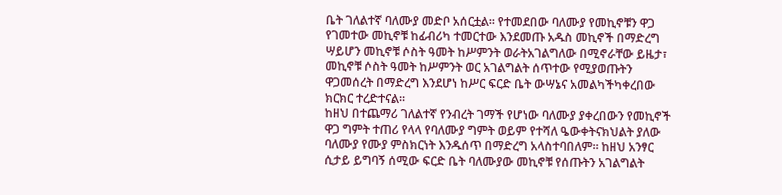ቤት ገለልተኛ ባለሙያ መድቦ አሰርቷል። የተመደበው ባለሙያ የመኪኖቹን ዋጋ የገመተው መኪኖቹ ከፊብሪካ ተመርተው እንደመጡ አዱስ መኪኖች በማድረግ ሣይሆን መኪኖቹ ሶስት ዓመት ከሥምንት ወራትአገልግለው በሚኖራቸው ይዜታ፣ መኪኖቹ ሶስት ዓመት ከሥምንት ወር አገልግልት ሰጥተው የሚያወጡትን ዋጋመሰረት በማድረግ እንደሆነ ከሥር ፍርድ ቤት ውሣኔና አመልካችካቀረበው ክርክር ተረድተናል።
ከዘህ በተጨማሪ ገለልተኛ የንብረት ገማች የሆነው ባለሙያ ያቀረበውን የመኪኖች ዋጋ ግምት ተጠሪ የላላ የባለሙያ ግምት ወይም የተሻለ ዔውቀትናክህልት ያለው ባለሙያ የሙያ ምስክርነት እንዱሰጥ በማድረግ አላስተባበለም። ከዘህ አንፃር ሲታይ ይግባኝ ሰሚው ፍርድ ቤት ባለሙያው መኪኖቹ የሰጡትን አገልግልት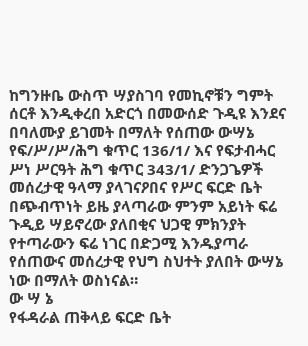ከግንዙቤ ውስጥ ሣያስገባ የመኪኖቹን ግምት ሰርቶ እንዲቀረበ አድርጎ በመውሰድ ጉዲዩ እንደና በባለሙያ ይገመት በማለት የሰጠው ውሣኔ የፍ/ሥ/ሥ/ሕግ ቁጥር 136/1/ እና የፍታብሓር ሥነ ሥርዓት ሕግ ቁጥር 343/1/ ድንጋጌዎች መሰረታዊ ዓላማ ያላገናዖበና የሥር ፍርድ ቤት በጭብጥነት ይዜ ያላጣራው ምንም አይነት ፍሬ ጉዲይ ሣይኖረው ያለበቂና ህጋዊ ምክንያት የተጣራውን ፍሬ ነገር በድጋሚ እንዱያጣራ የሰጠውና መሰረታዊ የህግ ስህተት ያለበት ውሣኔ ነው በማለት ወስነናል።
ው ሣ ኔ
የፋዳራል ጠቅላይ ፍርድ ቤት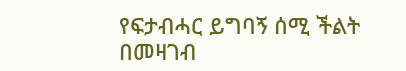የፍታብሓር ይግባኝ ሰሚ ችልት በመዛገብ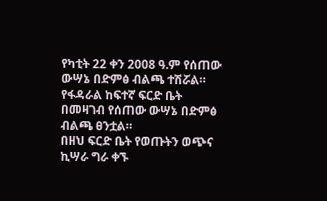የካቲት 22 ቀን 2008 ዓ.ም የሰጠው ውሣኔ በድምፅ ብልጫ ተሽሯል።
የፋዳራል ከፍተኛ ፍርድ ቤት በመዛገብ የሰጠው ውሣኔ በድምፅ ብልጫ ፀንቷል።
በዘህ ፍርድ ቤት የወጡትን ወጭና ኪሣራ ግራ ቀኙ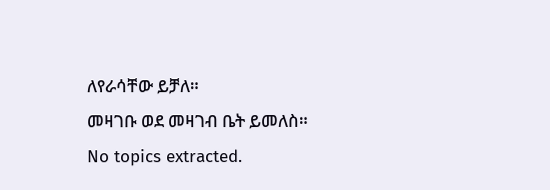ለየራሳቸው ይቻለ።
መዛገቡ ወደ መዛገብ ቤት ይመለስ።
No topics extracted.